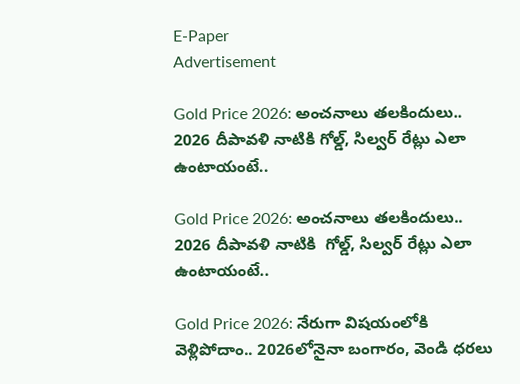E-Paper
Advertisement

Gold Price 2026: అంచనాలు తలకిందులు.. 2026 దీపావళి నాటికి గోల్డ్, సిల్వర్ రేట్లు ఎలా ఉంటాయంటే..

Gold Price 2026: అంచనాలు తలకిందులు..  2026 దీపావళి నాటికి  గోల్డ్, సిల్వర్ రేట్లు ఎలా ఉంటాయంటే..

Gold Price 2026: నేరుగా విషయంలోకి వెళ్లిపోదాం.. 2026లోనైనా బంగారం, వెండి ధరలు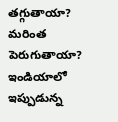తగ్గుతాయా? మరింత పెరుగుతాయా? ఇండియాలో ఇప్పుడున్న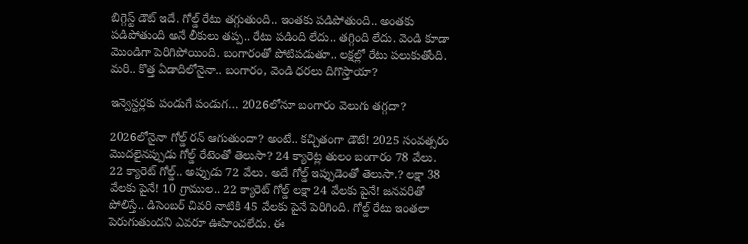బిగ్గెస్ట్ డౌట్ ఇదే. గోల్డ్ రేటు తగ్గుతుంది.. ఇంతకు పడిపోతుంది.. అంతకు పడిపోతుంది అనే లీకులు తప్ప.. రేటు పడింది లేదు.. తగ్గింది లేదు. వెండి కూడా మొండిగా పెరిగిపోయింది. బంగారంతో పోటిపడుతూ.. లక్షల్లో రేటు పలుకుతోంది. మరి.. కొత్త ఏడాదిలోనైనా.. బంగారం, వెండి ధరలు దిగొస్తాయా?

ఇన్వెస్టర్లకు పండుగే పండుగ… 2026లోనూ బంగారం వెలుగు తగ్గదా?

2026లోనైనా గోల్డ్ రన్ ఆగుతుందా? అంటే.. కచ్చితంగా డౌటే! 2025 సంవత్సరం మొదలైనప్పుడు గోల్డ్ రేటెంతో తెలుసా? 24 క్యారెట్ల తులం బంగారం 78 వేలు. 22 క్యారెట్ గోల్డ్.. అప్పుడు 72 వేలు. అదే గోల్డ్ ఇప్పుడెంతో తెలుసా.? లక్షా 38 వేలకు పైనే! 10 గ్రాముల.. 22 క్యారెట్ గోల్డ్ లక్షా 24 వేలకు పైనే! జనవరితో పోలిస్తే.. డిసెంబర్ చివరి నాటికి 45 వేలకు పైనే పెరిగింది. గోల్డ్ రేటు ఇంతలా పెరుగుతుందని ఎవరూ ఊహించలేదు. ఈ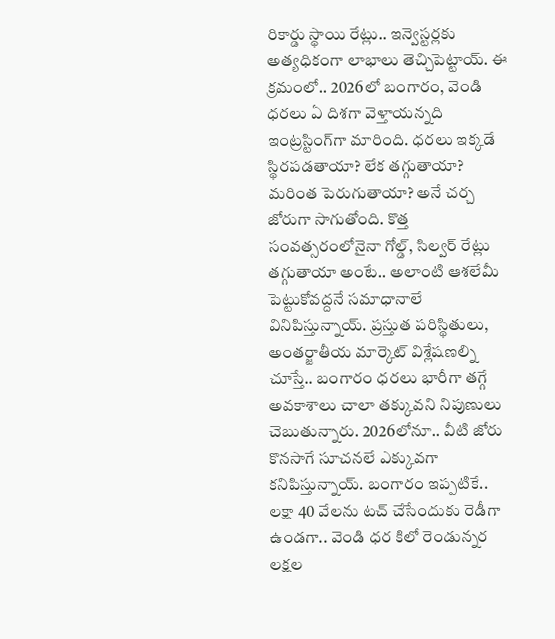రికార్డు స్థాయి రేట్లు.. ఇన్వెస్టర్లకు అత్యధికంగా లాభాలు తెచ్చిపెట్టాయ్. ఈ క్రమంలో.. 2026లో బంగారం, వెండి ధరలు ఏ దిశగా వెళ్తాయన్నది ఇంట్రస్టింగ్‌గా మారింది. ధరలు ఇక్కడే స్థిరపడతాయా? లేక తగ్గుతాయా? మరింత పెరుగుతాయా? అనే చర్చ జోరుగా సాగుతోంది. కొత్త సంవత్సరంలోనైనా గోల్డ్, సిల్వర్ రేట్లు తగ్గుతాయా అంటే.. అలాంటి ఆశలేమీ పెట్టుకోవద్దనే సమాధానాలే వినిపిస్తున్నాయ్. ప్రస్తుత పరిస్థితులు, అంతర్జాతీయ మార్కెట్ విశ్లేషణల్ని చూస్తే.. బంగారం ధరలు భారీగా తగ్గే అవకాశాలు చాలా తక్కువని నిపుణులు చెబుతున్నారు. 2026లోనూ.. వీటి జోరు కొనసాగే సూచనలే ఎక్కువగా కనిపిస్తున్నాయ్. బంగారం ఇప్పటికే.. లక్షా 40 వేలను టచ్ చేసేందుకు రెడీగా ఉండగా.. వెండి ధర కిలో రెండున్నర లక్షల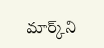మార్క్‌ని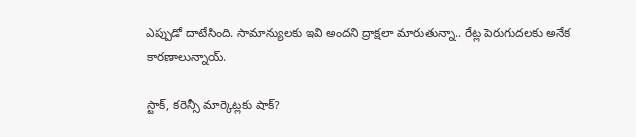ఎప్పుడో దాటేసింది. సామాన్యులకు ఇవి అందని ద్రాక్షలా మారుతున్నా.. రేట్ల పెరుగుదలకు అనేక కారణాలున్నాయ్.

స్టాక్, కరెన్సీ మార్కెట్లకు షాక్?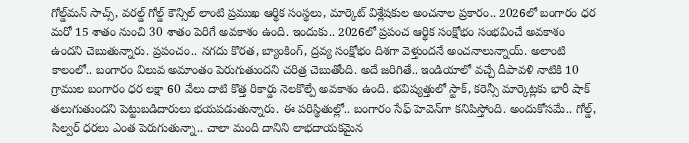గోల్డ్‌మన్ సాచ్స్, వరల్డ్ గోల్డ్ కౌన్సిల్ లాంటి ప్రముఖ ఆర్థిక సంస్థలు, మార్కెట్ విశ్లేషకుల అంచనాల ప్రకారం.. 2026లో బంగారం ధర మరో 15 శాతం నుంచి 30 శాతం పెరిగే అవకాశం ఉంది. ఇందుకు.. 2026లో ప్రపంచ ఆర్థిక సంక్షోభం సంభవించే అవకాశం ఉందని చెబుతున్నారు. ప్రపంచం.. నగదు కొరత, బ్యాంకింగ్, ద్రవ్య సంక్షోభం దిశగా వెళ్తుందనే అంచనాలున్నాయ్. అలాంటి కాలంలో.. బంగారం విలువ అమాంతం పెరుగుతుందని చరిత్ర చెబుతోంది. అదే జరిగితే.. ఇండియాలో వచ్చే దీపావళి నాటికి 10 గ్రాముల బంగారం ధర లక్షా 60 వేలు దాటి కొత్త రికార్డు నెలకొల్పే అవకాశం ఉంది. భవిష్యత్తులో స్టాక్, కరెన్సీ మార్కెట్లకు భారీ షాక్ తలుగుతుందని పెట్టుబడిదారులు భయపడుతున్నారు. ఈ పరిస్థితుల్లో.. బంగారం సేఫ్ హెవెన్‌గా కనిపిస్తోంది. అందుకోసమే.. గోల్డ్, సిల్వర్ ధరలు ఎంత పెరుగుతున్నా.. చాలా మంది దానిని లాభదాయకమైన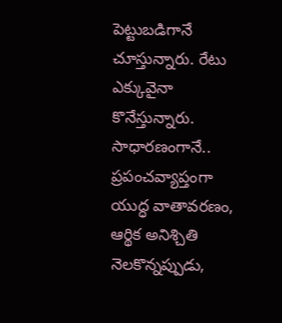పెట్టుబడిగానే చూస్తున్నారు. రేటు ఎక్కువైనా కొనేస్తున్నారు. సాధారణంగానే.. ప్రపంచవ్యాప్తంగా యుద్ధ వాతావరణం, ఆర్థిక అనిశ్చితి నెలకొన్నప్పుడు,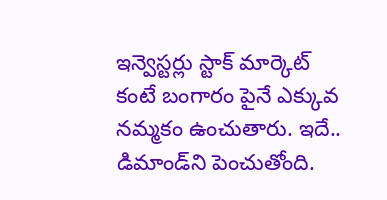ఇన్వెస్టర్లు స్టాక్ మార్కెట్ కంటే బంగారం పైనే ఎక్కువ నమ్మకం ఉంచుతారు. ఇదే.. డిమాండ్‌ని పెంచుతోంది.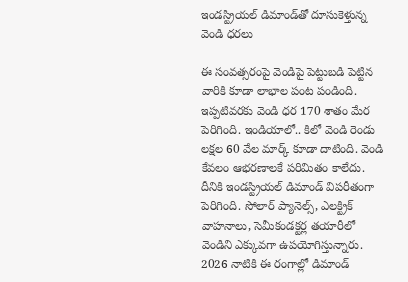ఇండస్ట్రియల్ డిమాండ్‌తో దూసుకెళ్తున్న వెండి ధరలు

ఈ సంవత్సరంపై వెండిపై పెట్టుబడి పెట్టిన వారికి కూడా లాభాల పంట పండింది. ఇప్పటివరకు వెండి ధర 170 శాతం మేర పెరిగింది. ఇండియాలో.. కిలో వెండి రెండు లక్షల 60 వేల మార్క్ కూడా దాటింది. వెండి కేవలం ఆభరణాలకే పరిమితం కాలేదు. దీనికి ఇండస్ట్రియల్ డిమాండ్ విపరీతంగా పెరిగింది. సోలార్ ప్యానెల్స్, ఎలక్ట్రిక్ వాహనాలు, సెమీకండక్టర్ల తయారీలో వెండిని ఎక్కువగా ఉపయోగిస్తున్నారు. 2026 నాటికి ఈ రంగాల్లో డిమాండ్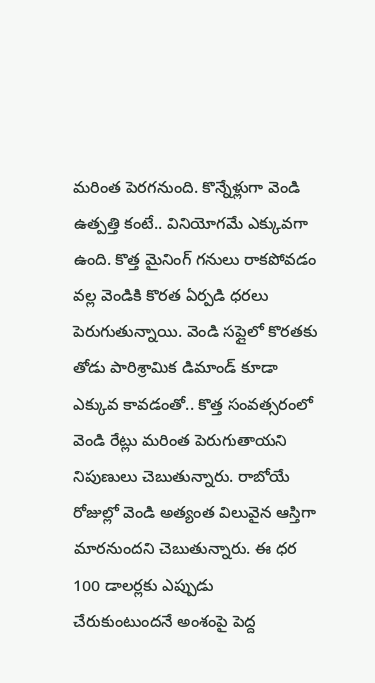మరింత పెరగనుంది. కొన్నేళ్లుగా వెండి ఉత్పత్తి కంటే.. వినియోగమే ఎక్కువగా ఉంది. కొత్త మైనింగ్ గనులు రాకపోవడం వల్ల వెండికి కొరత ఏర్పడి ధరలు పెరుగుతున్నాయి. వెండి సప్లైలో కొరతకు తోడు పారిశ్రామిక డిమాండ్ కూడా ఎక్కువ కావడంతో.. కొత్త సంవత్సరంలో వెండి రేట్లు మరింత పెరుగుతాయని నిపుణులు చెబుతున్నారు. రాబోయే రోజుల్లో వెండి అత్యంత విలువైన ఆస్తిగా మారనుందని చెబుతున్నారు. ఈ ధర 100 డాలర్లకు ఎప్పుడు చేరుకుంటుందనే అంశంపై పెద్ద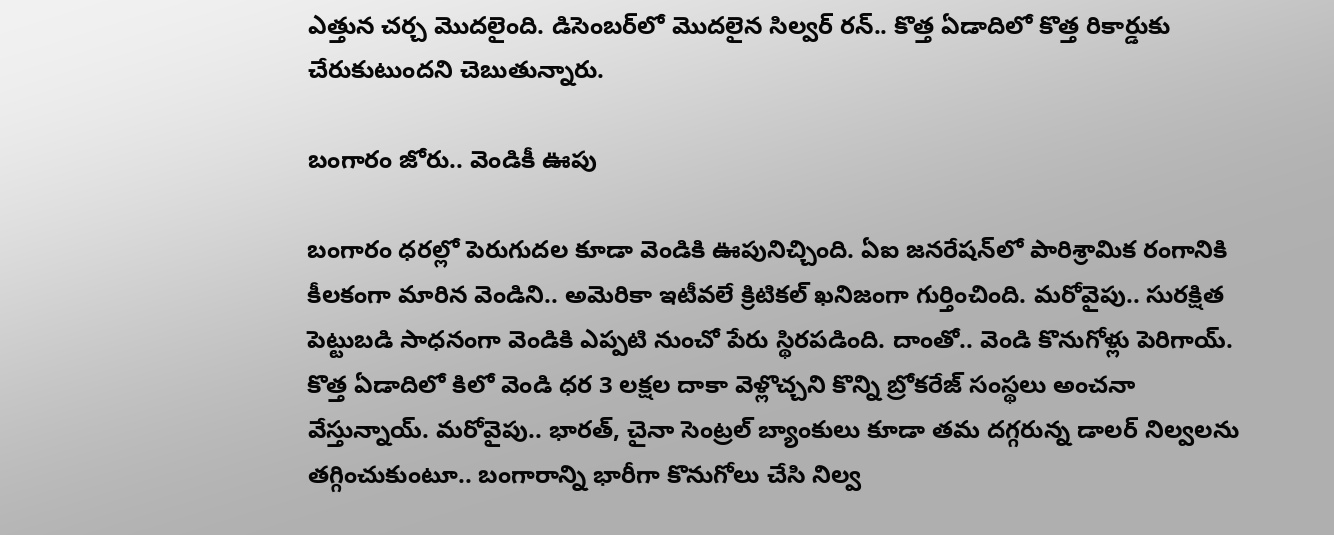ఎత్తున చర్చ మొదలైంది. డిసెంబర్‌లో మొదలైన సిల్వర్ రన్.. కొత్త ఏడాదిలో కొత్త రికార్డుకు చేరుకుటుందని చెబుతున్నారు.

బంగారం జోరు.. వెండికీ ఊపు

బంగారం ధరల్లో పెరుగుదల కూడా వెండికి ఊపునిచ్చింది. ఏఐ జనరేషన్‌లో పారిశ్రామిక రంగానికి కీలకంగా మారిన వెండిని.. అమెరికా ఇటీవలే క్రిటికల్ ఖనిజంగా గుర్తించింది. మరోవైపు.. సురక్షిత పెట్టుబడి సాధనంగా వెండికి ఎప్పటి నుంచో పేరు స్థిరపడింది. దాంతో.. వెండి కొనుగోళ్లు పెరిగాయ్. కొత్త ఏడాదిలో కిలో వెండి ధర 3 లక్షల దాకా వెళ్లొచ్చని కొన్ని బ్రోకరేజ్ సంస్థలు అంచనా వేస్తున్నాయ్. మరోవైపు.. భారత్, చైనా సెంట్రల్ బ్యాంకులు కూడా తమ దగ్గరున్న డాలర్ నిల్వలను తగ్గించుకుంటూ.. బంగారాన్ని భారీగా కొనుగోలు చేసి నిల్వ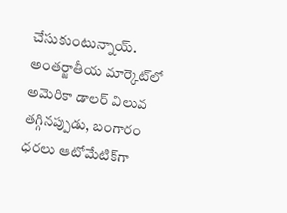చేసుకుంటున్నాయ్. అంతర్జాతీయ మార్కెట్‌లో అమెరికా డాలర్ విలువ తగ్గినప్పుడు, బంగారం ధరలు ఆటోమేటిక్‌గా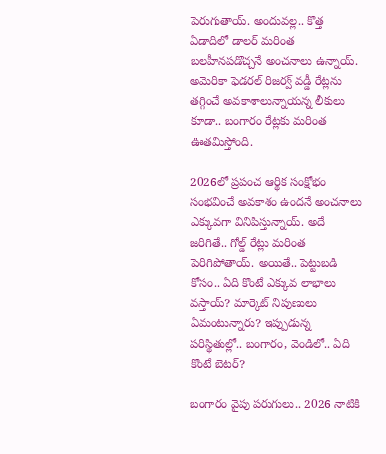పెరుగుతాయ్. అందువల్ల.. కొత్త ఏడాదిలో డాలర్ మరింత బలహీనపడొచ్చనే అంచనాలు ఉన్నాయ్. అమెరికా ఫెడరల్ రిజర్వ్ వడ్డీ రేట్లను తగ్గించే అవకాశాలున్నాయన్న లీకులు కూడా.. బంగారం రేట్లకు మరింత ఊతమిస్తోంది.

2026లో ప్రపంచ ఆర్థిక సంక్షోభం సంభవించే అవకాశం ఉందనే అంచనాలు ఎక్కువగా వినిపిస్తున్నాయ్. అదే జరిగితే.. గోల్డ్ రేట్లు మరింత పెరిగిపోతాయ్. అయితే.. పెట్టుబడి కోసం.. ఏది కొంటే ఎక్కువ లాభాలు వస్తాయ్? మార్కెట్ నిపుణులు ఏమంటున్నారు? ఇప్పుడున్న పరిస్థితుల్లో.. బంగారం, వెండిలో.. ఏది కొంటే బెటర్?

బంగారం వైపు పరుగులు.. 2026 నాటికి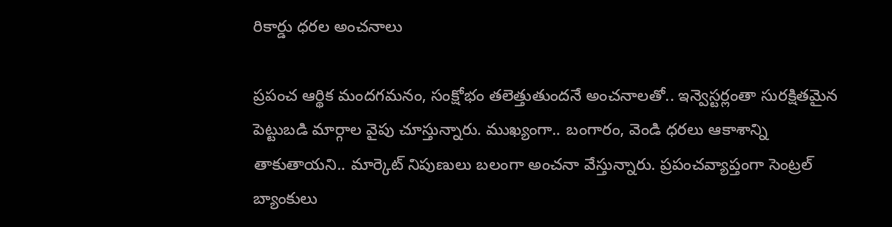రికార్డు ధరల అంచనాలు

ప్రపంచ ఆర్థిక మందగమనం, సంక్షోభం తలెత్తుతుందనే అంచనాలతో.. ఇన్వెస్టర్లంతా సురక్షితమైన పెట్టుబడి మార్గాల వైపు చూస్తున్నారు. ముఖ్యంగా.. బంగారం, వెండి ధరలు ఆకాశాన్ని తాకుతాయని.. మార్కెట్ నిపుణులు బలంగా అంచనా వేస్తున్నారు. ప్రపంచవ్యాప్తంగా సెంట్రల్ బ్యాంకులు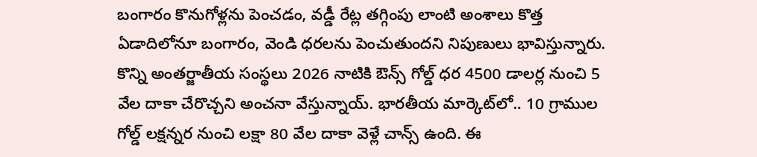బంగారం కొనుగోళ్లను పెంచడం, వడ్డీ రేట్ల తగ్గింపు లాంటి అంశాలు కొత్త ఏడాదిలోనూ బంగారం, వెండి ధరలను పెంచుతుందని నిపుణులు భావిస్తున్నారు. కొన్ని అంతర్జాతీయ సంస్థలు 2026 నాటికి ఔన్స్ గోల్డ్ ధర 4500 డాలర్ల నుంచి 5 వేల దాకా చేరొచ్చని అంచనా వేస్తున్నాయ్. భారతీయ మార్కెట్‌లో.. 10 గ్రాముల గోల్డ్ లక్షన్నర నుంచి లక్షా 80 వేల దాకా వెళ్లే చాన్స్ ఉంది. ఈ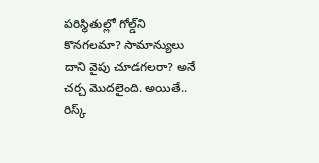పరిస్థితుల్లో గోల్డ్‌ని కొనగలమా? సామాన్యులు దాని వైపు చూడగలరా? అనే చర్చ మొదలైంది. అయితే.. రిస్క్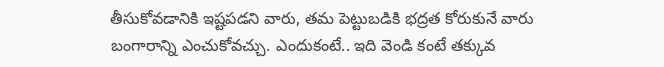తీసుకోవడానికి ఇష్టపడని వారు, తమ పెట్టుబడికి భద్రత కోరుకునే వారు బంగారాన్ని ఎంచుకోవచ్చు. ఎందుకంటే.. ఇది వెండి కంటే తక్కువ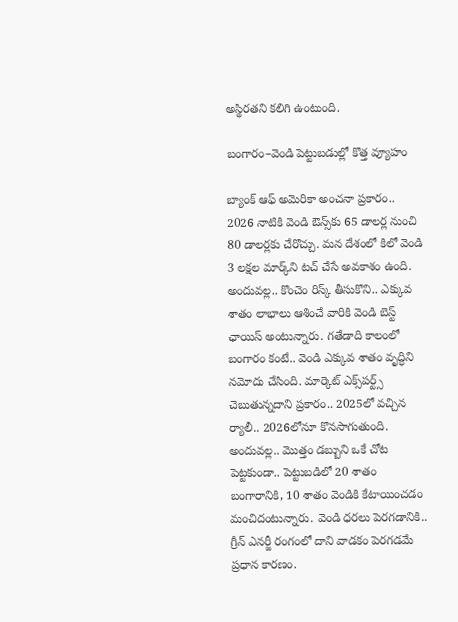అస్థిరతని కలిగి ఉంటుంది.

బంగారం–వెండి పెట్టుబడుల్లో కొత్త వ్యూహం

బ్యాంక్ ఆఫ్ అమెరికా అంచనా ప్రకారం.. 2026 నాటికి వెండి ఔన్స్‌కు 65 డాలర్ల నుంచి 80 డాలర్లకు చేరొచ్చు. మన దేశంలో కిలో వెండి 3 లక్షల మార్క్‌ని టచ్ చేసే అవకాశం ఉంది. అందువల్ల.. కొంచెం రిస్క్ తీసుకొని.. ఎక్కువ శాతం లాభాలు ఆశించే వారికి వెండి బెస్ట్ ఛాయిస్ అంటున్నారు. గతేడాది కాలంలో బంగారం కంటే.. వెండి ఎక్కువ శాతం వృద్ధిని నమోదు చేసింది. మార్కెట్ ఎక్స్‌పర్ట్స్ చెబుతున్నదాని ప్రకారం.. 2025లో వచ్చిన ర్యాలీ.. 2026లోనూ కొనసాగుతుంది. అందువల్ల.. మొత్తం డబ్బుని ఒకే చోట పెట్టకుండా.. పెట్టుబడిలో 20 శాతం బంగారానికి, 10 శాతం వెండికి కేటాయించడం మంచిదంటున్నారు. వెండి ధరలు పెరగడానికి.. గ్రీన్ ఎనర్జీ రంగంలో దాని వాడకం పెరగడమే ప్రధాన కారణం.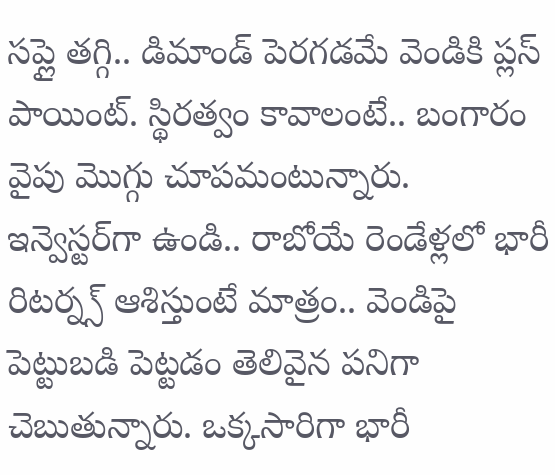సప్లై తగ్గి.. డిమాండ్ పెరగడమే వెండికి ప్లస్ పాయింట్. స్థిరత్వం కావాలంటే.. బంగారం వైపు మొగ్గు చూపమంటున్నారు. ఇన్వెస్టర్‌గా ఉండి.. రాబోయే రెండేళ్లలో భారీ రిటర్న్స్ ఆశిస్తుంటే మాత్రం.. వెండిపై పెట్టుబడి పెట్టడం తెలివైన పనిగా చెబుతున్నారు. ఒక్కసారిగా భారీ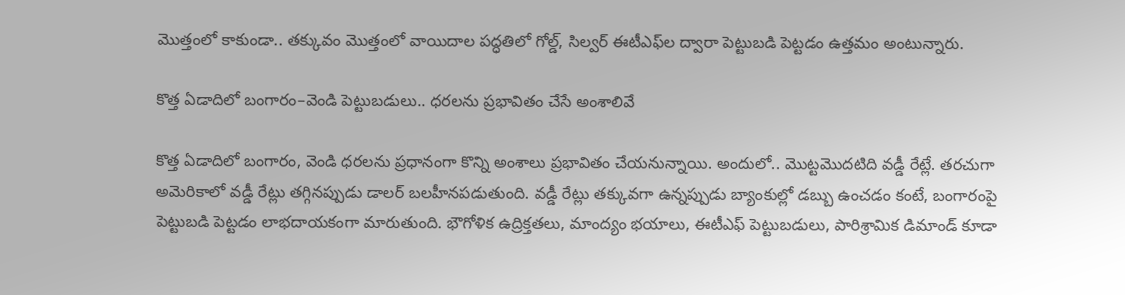మొత్తంలో కాకుండా.. తక్కువం మొత్తంలో వాయిదాల పద్ధతిలో గోల్డ్, సిల్వర్ ఈటీఎఫ్‌ల ద్వారా పెట్టుబడి పెట్టడం ఉత్తమం అంటున్నారు.

కొత్త ఏడాదిలో బంగారం–వెండి పెట్టుబడులు.. ధరలను ప్రభావితం చేసే అంశాలివే

కొత్త ఏడాదిలో బంగారం, వెండి ధరలను ప్రధానంగా కొన్ని అంశాలు ప్రభావితం చేయనున్నాయి. అందులో.. మొట్టమొదటిది వడ్డీ రేట్లే. తరచుగా అమెరికాలో వడ్డీ రేట్లు తగ్గినప్పుడు డాలర్ బలహీనపడుతుంది. వడ్డీ రేట్లు తక్కువగా ఉన్నప్పుడు బ్యాంకుల్లో డబ్బు ఉంచడం కంటే, బంగారంపై పెట్టుబడి పెట్టడం లాభదాయకంగా మారుతుంది. భౌగోళిక ఉద్రిక్తతలు, మాంద్యం భయాలు, ఈటీఎఫ్ పెట్టుబడులు, పారిశ్రామిక డిమాండ్ కూడా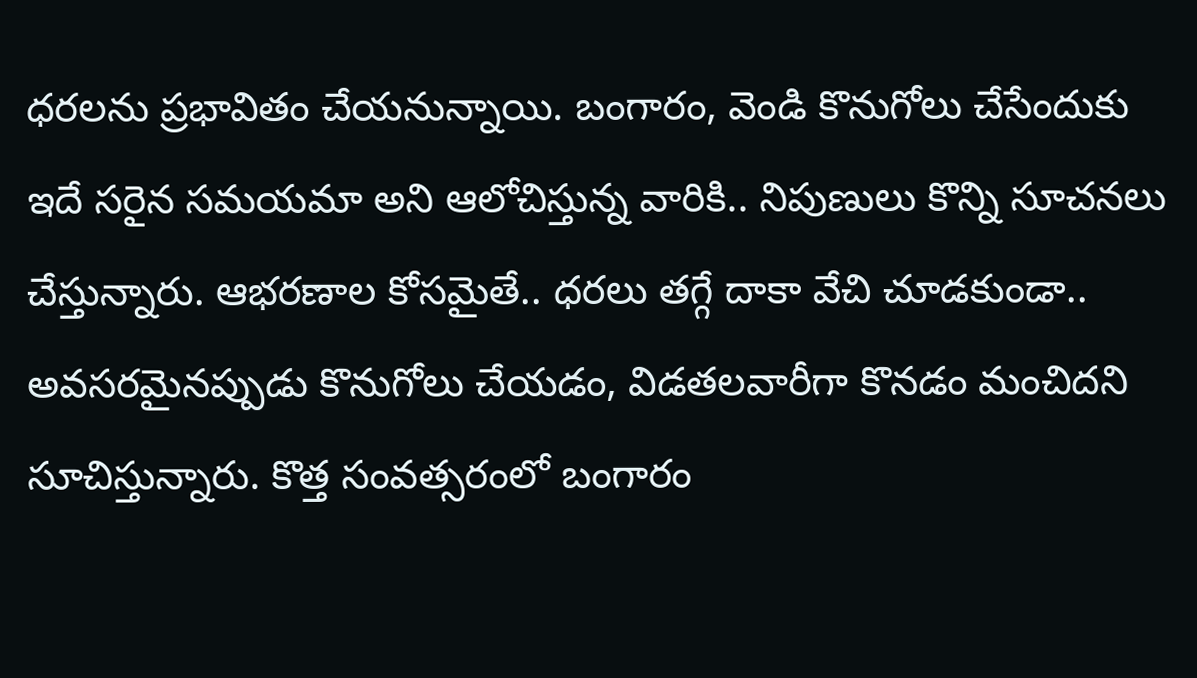ధరలను ప్రభావితం చేయనున్నాయి. బంగారం, వెండి కొనుగోలు చేసేందుకు ఇదే సరైన సమయమా అని ఆలోచిస్తున్న వారికి.. నిపుణులు కొన్ని సూచనలు చేస్తున్నారు. ఆభరణాల కోసమైతే.. ధరలు తగ్గే దాకా వేచి చూడకుండా.. అవసరమైనప్పుడు కొనుగోలు చేయడం, విడతలవారీగా కొనడం మంచిదని సూచిస్తున్నారు. కొత్త సంవత్సరంలో బంగారం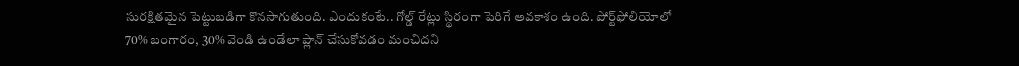సురక్షితమైన పెట్టుబడిగా కొనసాగుతుంది. ఎందుకంటే.. గోల్డ్ రేట్లు స్థిరంగా పెరిగే అవకాశం ఉంది. పోర్ట్‌ఫోలియోలో 70% బంగారం, 30% వెండి ఉండేలా ప్లాన్ చేసుకోవడం మంచిదని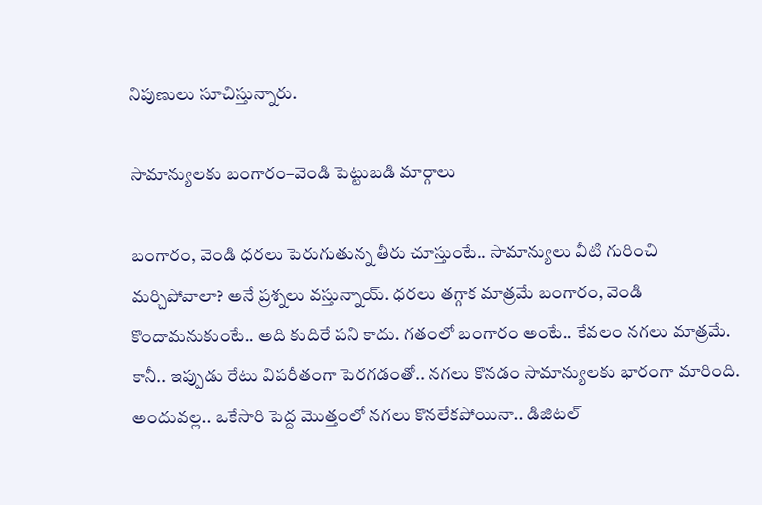నిపుణులు సూచిస్తున్నారు.

సామాన్యులకు బంగారం–వెండి పెట్టుబడి మార్గాలు

బంగారం, వెండి ధరలు పెరుగుతున్న తీరు చూస్తుంటే.. సామాన్యులు వీటి గురించి మర్చిపోవాలా? అనే ప్రశ్నలు వస్తున్నాయ్. ధరలు తగ్గాక మాత్రమే బంగారం, వెండి కొందామనుకుంటే.. అది కుదిరే పని కాదు. గతంలో బంగారం అంటే.. కేవలం నగలు మాత్రమే. కానీ.. ఇప్పుడు రేటు విపరీతంగా పెరగడంతో.. నగలు కొనడం సామాన్యులకు భారంగా మారింది. అందువల్ల.. ఒకేసారి పెద్ద మొత్తంలో నగలు కొనలేకపోయినా.. డిజిటల్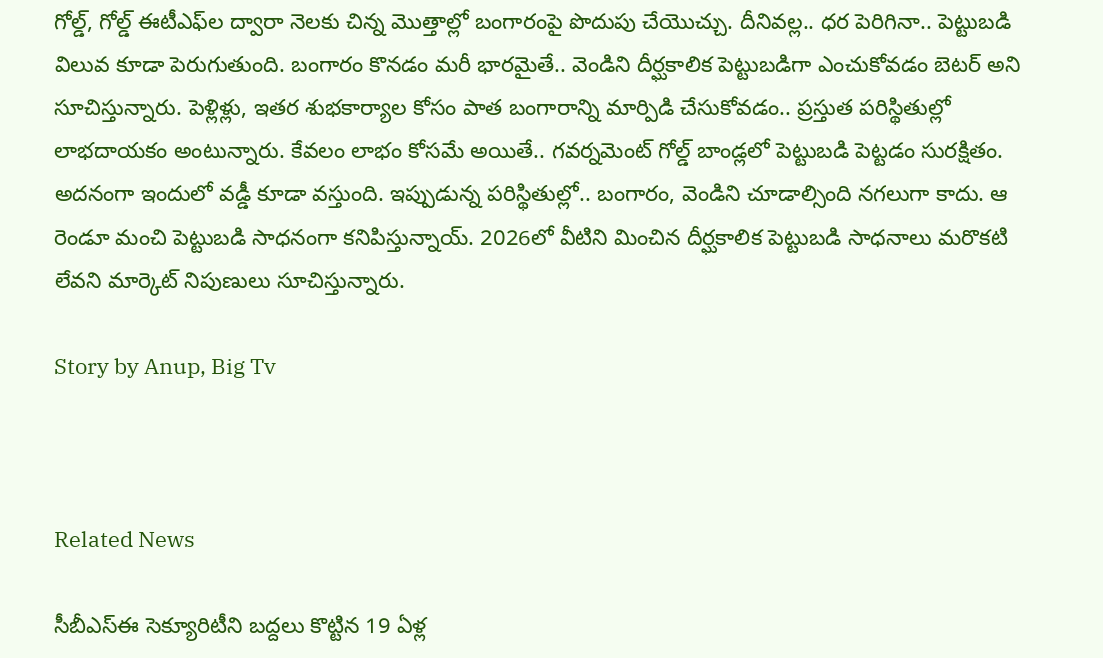గోల్డ్, గోల్డ్ ఈటీఎఫ్‌ల ద్వారా నెలకు చిన్న మొత్తాల్లో బంగారంపై పొదుపు చేయొచ్చు. దీనివల్ల.. ధర పెరిగినా.. పెట్టుబడి విలువ కూడా పెరుగుతుంది. బంగారం కొనడం మరీ భారమైతే.. వెండిని దీర్ఘకాలిక పెట్టుబడిగా ఎంచుకోవడం బెటర్ అని సూచిస్తున్నారు. పెళ్లిళ్లు, ఇతర శుభకార్యాల కోసం పాత బంగారాన్ని మార్పిడి చేసుకోవడం.. ప్రస్తుత పరిస్థితుల్లో లాభదాయకం అంటున్నారు. కేవలం లాభం కోసమే అయితే.. గవర్నమెంట్ గోల్డ్ బాండ్లలో పెట్టుబడి పెట్టడం సురక్షితం. అదనంగా ఇందులో వడ్డీ కూడా వస్తుంది. ఇప్పుడున్న పరిస్థితుల్లో.. బంగారం, వెండిని చూడాల్సింది నగలుగా కాదు. ఆ రెండూ మంచి పెట్టుబడి సాధనంగా కనిపిస్తున్నాయ్. 2026లో వీటిని మించిన దీర్ఘకాలిక పెట్టుబడి సాధనాలు మరొకటి లేవని మార్కెట్ నిపుణులు సూచిస్తున్నారు.

Story by Anup, Big Tv



Related News

సీబీఎస్‌ఈ సెక్యూరిటీని బద్దలు కొట్టిన 19 ఏళ్ల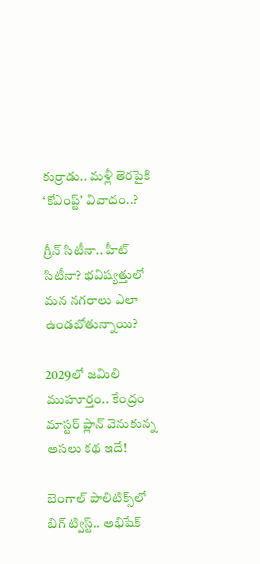కుర్రాడు.. మళ్లీ తెరపైకి ‘కోఎంప్ట్’ వివాదం..?

గ్రీన్ సిటీనా.. హీట్ సిటీనా? భవిష్యత్తులో మన నగరాలు ఎలా ఉండబోతున్నాయి?

2029లో జమిలి ముహూర్తం.. కేంద్రం మాస్టర్ ప్లాన్ వెనుకున్న అసలు కథ ఇదే!

బెంగాల్ పాలిటిక్స్‌లో బిగ్ ట్విస్ట్.. అభిషేక్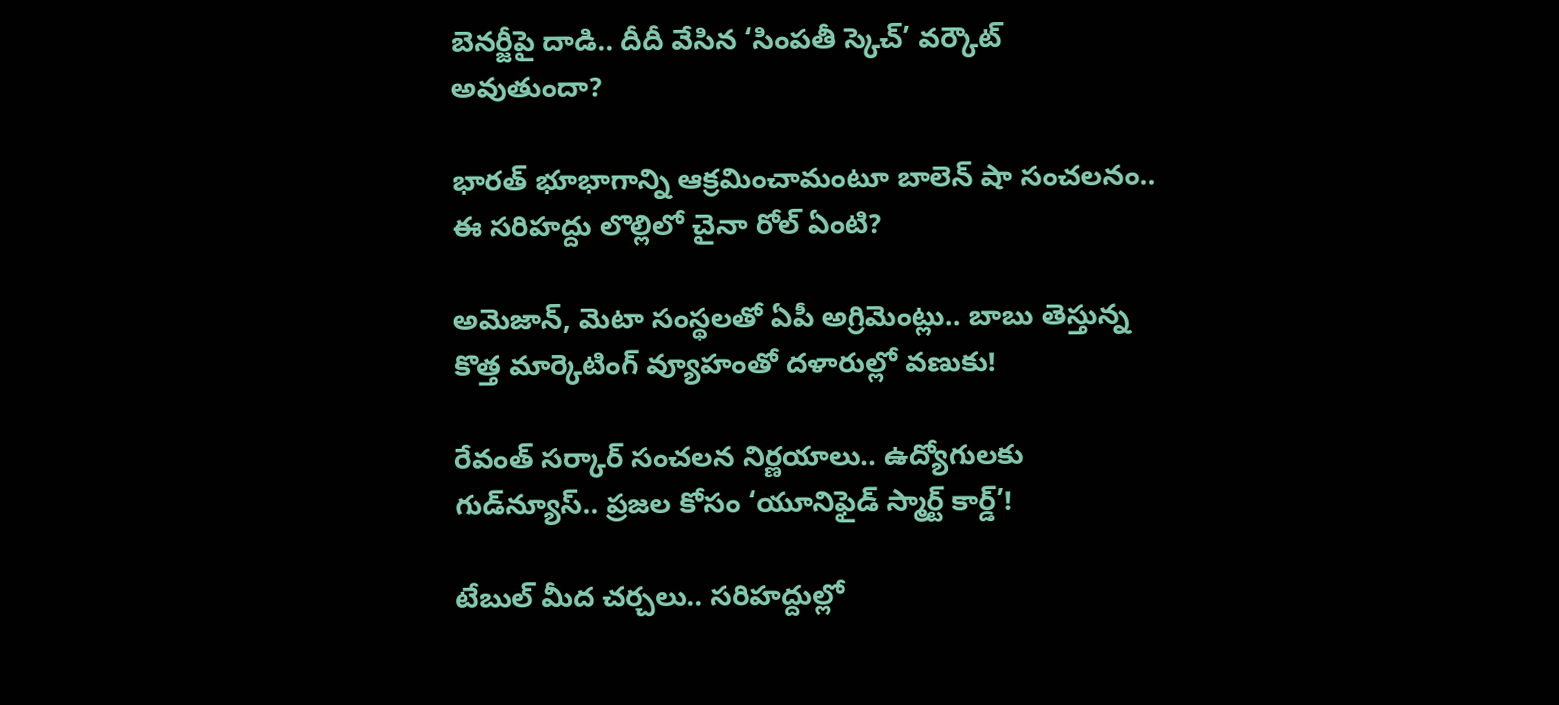బెనర్జీపై దాడి.. దీదీ వేసిన ‘సింపతీ స్కెచ్’ వర్కౌట్ అవుతుందా?

భారత్ భూభాగాన్ని ఆక్రమించామంటూ బాలెన్ షా సంచలనం.. ఈ సరిహద్దు లొల్లిలో చైనా రోల్ ఏంటి?

అమెజాన్, మెటా సంస్థలతో ఏపీ అగ్రిమెంట్లు.. బాబు తెస్తున్న కొత్త మార్కెటింగ్ వ్యూహంతో దళారుల్లో వణుకు!

రేవంత్ సర్కార్ సంచలన నిర్ణయాలు.. ఉద్యోగులకు గుడ్‌న్యూస్.. ప్రజల కోసం ‘యూనిఫైడ్ స్మార్ట్ కార్డ్’!

టేబుల్ మీద చర్చలు.. సరిహద్దుల్లో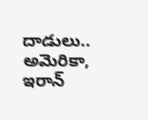దాడులు.. అమెరికా, ఇరాన్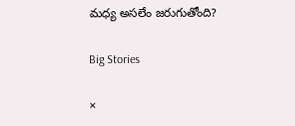మధ్య అసలేం జరుగుతోంది?

Big Stories

×